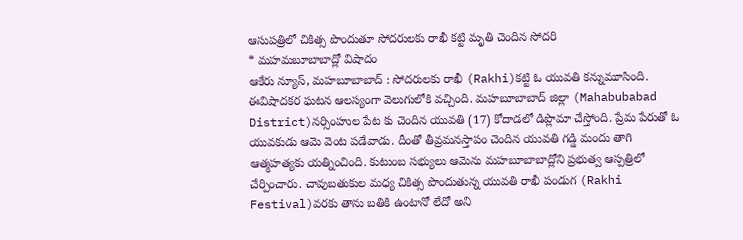ఆసుపత్రిలో చికిత్స పొందుతూ సోదరులకు రాఖీ కట్టి మృతి చెందిన సోదరి
* మహమబూబాబాద్లో విషాదం
ఆకేరు న్యూస్, మహబూబాబాద్ : సోదరులకు రాఖీ (Rakhi)కట్టి ఓ యువతి కన్నుమూసింది. ఈవిషాదకర ఘటన ఆలస్యంగా వెలుగులోకి వచ్చింది. మహబూబాబాద్ జిల్లా (Mahabubabad District)నర్సింహుల పేట కు చెందిన యువతి (17) కోదాడలో డిప్లొమా చేస్తోంది. ప్రేమ పేరుతో ఓ యువకుడు ఆమె వెంట పడేవాడు. దీంతో తీవ్రమనస్తాపం చెందిన యువతి గడ్డి మందు తాగి ఆత్మహత్యకు యత్నించింది. కుటుంబ సభ్యులు ఆమెను మహబూబాబాద్లోని ప్రభుత్వ ఆస్పత్రిలో చేర్పించారు. చావుబతుకుల మధ్య చికిత్స పొందుతున్న యువతి రాఖీ పండుగ (Rakhi Festival)వరకు తాను బతికి ఉంటానో లేదో అని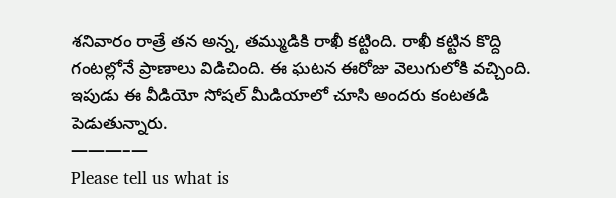శనివారం రాత్రే తన అన్న, తమ్ముడికి రాఖీ కట్టింది. రాఖీ కట్టిన కొద్ది గంటల్లోనే ప్రాణాలు విడిచింది. ఈ ఘటన ఈరోజు వెలుగులోకి వచ్చింది. ఇపుడు ఈ వీడియో సోషల్ మీడియాలో చూసి అందరు కంటతడి పెడుతున్నారు.
———–—
Please tell us what is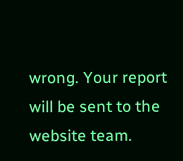wrong. Your report will be sent to the website team.